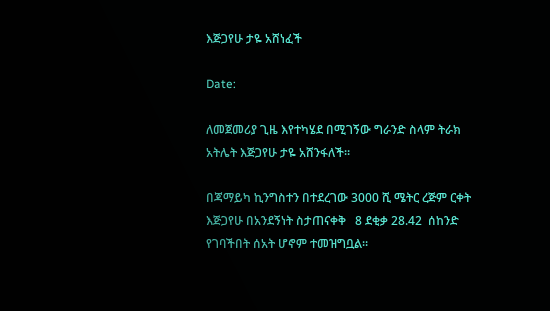እጅጋየሁ ታዬ አሸነፈች

Date:

ለመጀመሪያ ጊዜ እየተካሄደ በሚገኝው ግራንድ ስላም ትራክ አትሌት እጅጋየሁ ታዬ አሸንፋለች።

በጃማይካ ኪንግስተን በተደረገው 3000 ሺ ሜትር ረጅም ርቀት እጅጋየሁ በአንደኝነት ስታጠናቀቅ   8 ደቂቃ 28.42  ሰከንድ የገባችበት ሰአት ሆኖም ተመዝግቧል።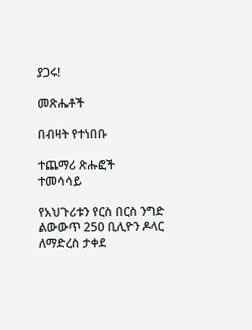ያጋሩ!

መጽሔቶች

በብዛት የተነበቡ

ተጨማሪ ጽሑፎች
ተመሳሳይ

የአህጉሪቱን የርስ በርስ ንግድ ልውውጥ 250 ቢሊዮን ዶላር ለማድረስ ታቀደ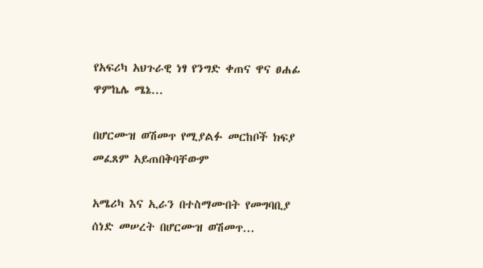የአፍሪካ አህጉራዊ ነፃ የንግድ ቀጠና ዋና ፀሐፊ ዋምኬሌ ሜኔ...

በሆርሙዝ ወሽመጥ የሚያልፉ መርከቦች ክፍያ መፈጸም አይጠበቅባቸውም

አሜሪካ እና ኢራን በተስማሙበት የመግባቢያ ሰነድ መሠረት በሆርሙዝ ወሽመጥ...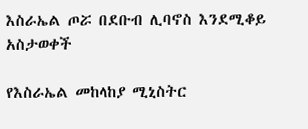እስራኤል ጦሯ በደቡብ ሊባኖስ እንደሚቆይ አስታወቀች

የእስራኤል መከላከያ ሚኒስትር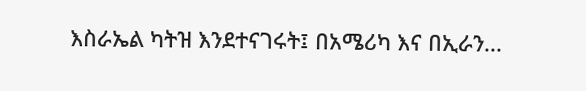እስራኤል ካትዝ እንደተናገሩት፤ በአሜሪካ እና በኢራን...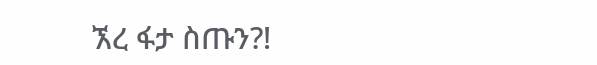ኧረ ፋታ ስጡን?!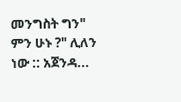መንግስት ግን" ምን ሁኑ ?" ሊለን ነው :: አጀንዳ...